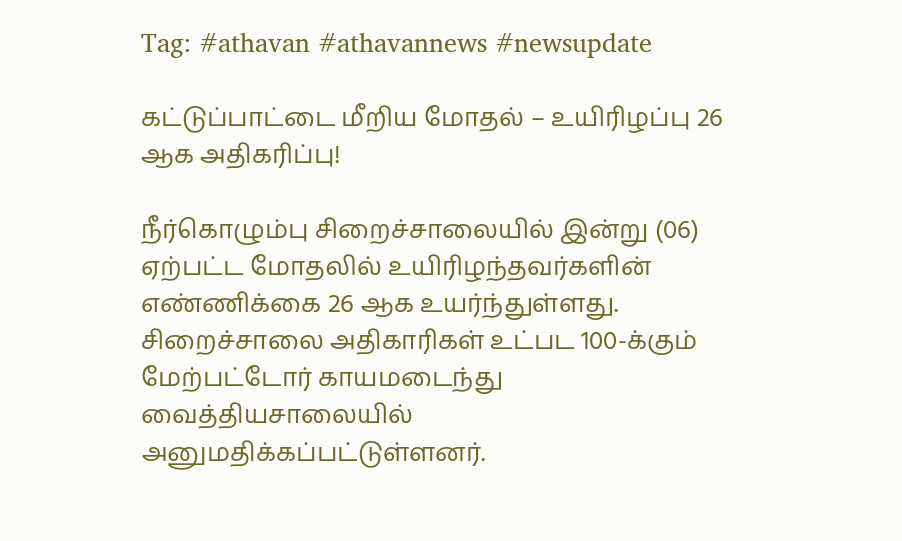Tag: #athavan #athavannews #newsupdate

கட்டுப்பாட்டை மீறிய மோதல் – உயிரிழப்பு 26 ஆக அதிகரிப்பு!

நீர்கொழும்பு சிறைச்சாலையில் இன்று (06) ஏற்பட்ட மோதலில் உயிரிழந்தவர்களின் எண்ணிக்கை 26 ஆக உயர்ந்துள்ளது. சிறைச்சாலை அதிகாரிகள் உட்பட 100-க்கும் மேற்பட்டோர் காயமடைந்து வைத்தியசாலையில் அனுமதிக்கப்பட்டுள்ளனர்.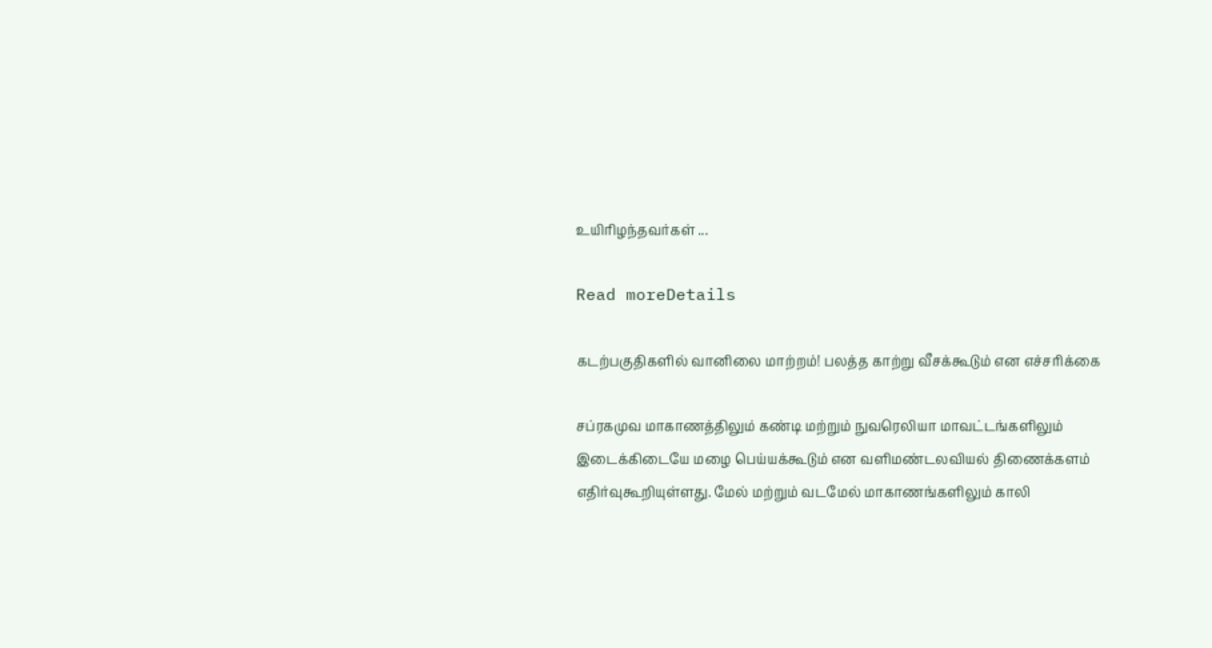உயிரிழந்தவர்கள் ...

Read moreDetails

கடற்பகுதிகளில் வானிலை மாற்றம்! பலத்த காற்று வீசக்கூடும் என எச்சரிக்கை

சப்ரகமுவ மாகாணத்திலும் கண்டி மற்றும் நுவரெலியா மாவட்டங்களிலும் இடைக்கிடையே மழை பெய்யக்கூடும் என வளிமண்டலவியல் திணைக்களம் எதிர்வுகூறியுள்ளது. மேல் மற்றும் வடமேல் மாகாணங்களிலும் காலி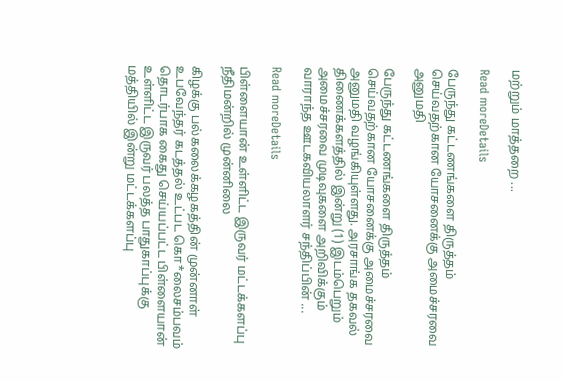மற்றும் மாத்தறை ...

Read moreDetails

பேருந்து கட்டணங்களை திருத்தம் செய்வதற்கான யோசனைக்கு அமைச்சரவை அனுமதி

பேருந்து கட்டணங்களை திருத்தம் செய்வதற்கான யோசனைக்கு அமைச்சரவை அனுமதி வழங்கியுள்ளது. அரசாங்க தகவல் திணைக்களத்தில் இன்று (1) இடம்பெறும் அமைச்சரவை முடிவுகளை அறிவிக்கும் வாராந்த ஊடகவியலாளர் சந்திப்பின் ...

Read moreDetails

பிள்ளையான் உள்ளிட்ட இருவர் மட்டக்களப்பு நீதிமன்றில் முன்னிலை

கிழக்கு பல்கலைக்கழகத்தின் முன்னாள் உபவேந்தர் கடத்தல் உட்பட கொ*லைசம்பவம் தொடர்பாக கைது செய்யப்பட்ட பிள்ளையான் உள்ளிட்ட இருவர் பலத்த பாதுகாப்புக்கு மத்தியில் இன்று மட்டக்களப்பு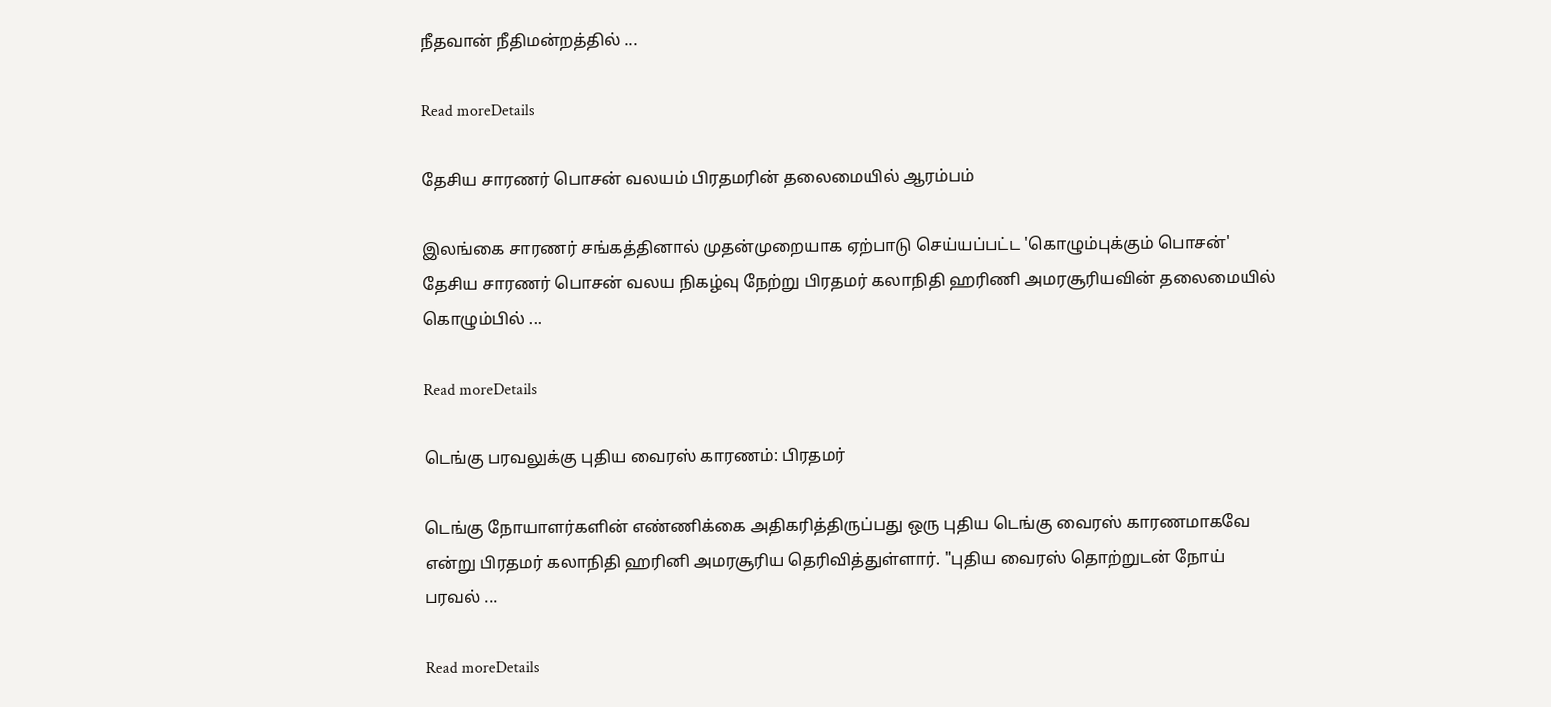நீதவான் நீதிமன்றத்தில் ...

Read moreDetails

தேசிய சாரணர் பொசன் வலயம் பிரதமரின் தலைமையில் ஆரம்பம்

இலங்கை சாரணர் சங்கத்தினால் முதன்முறையாக ஏற்பாடு செய்யப்பட்ட 'கொழும்புக்கும் பொசன்' தேசிய சாரணர் பொசன் வலய நிகழ்வு நேற்று பிரதமர் கலாநிதி ஹரிணி அமரசூரியவின் தலைமையில் கொழும்பில் ...

Read moreDetails

டெங்கு பரவலுக்கு புதிய வைரஸ் காரணம்: பிரதமர்

டெங்கு நோயாளர்களின் எண்ணிக்கை அதிகரித்திருப்பது ஒரு புதிய டெங்கு வைரஸ் காரணமாகவே என்று பிரதமர் கலாநிதி ஹரினி அமரசூரிய தெரிவித்துள்ளார். "புதிய வைரஸ் தொற்றுடன் நோய் பரவல் ...

Read moreDetails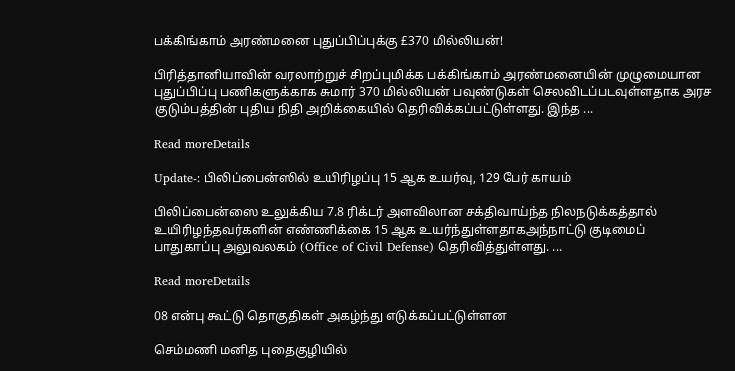பக்கிங்காம் அரண்மனை புதுப்பிப்புக்கு £370 மில்லியன்!

பிரித்தானியாவின் வரலாற்றுச் சிறப்புமிக்க பக்கிங்காம் அரண்மனையின் முழுமையான புதுப்பிப்பு பணிகளுக்காக சுமார் 370 மில்லியன் பவுண்டுகள் செலவிடப்படவுள்ளதாக அரச குடும்பத்தின் புதிய நிதி அறிக்கையில் தெரிவிக்கப்பட்டுள்ளது. இந்த ...

Read moreDetails

Update-: பிலிப்பைன்ஸில் உயிரிழப்பு 15 ஆக உயர்வு, 129 பேர் காயம்

பிலிப்பைன்ஸை உலுக்கிய 7.8 ரிக்டர் அளவிலான சக்திவாய்ந்த நிலநடுக்கத்தால் உயிரிழந்தவர்களின் எண்ணிக்கை 15 ஆக உயர்ந்துள்ளதாகஅந்நாட்டு குடிமைப் பாதுகாப்பு அலுவலகம் (Office of Civil Defense) தெரிவித்துள்ளது. ...

Read moreDetails

08 என்பு கூட்டு தொகுதிகள் அகழ்ந்து எடுக்கப்பட்டுள்ளன

செம்மணி மனித புதைகுழியில்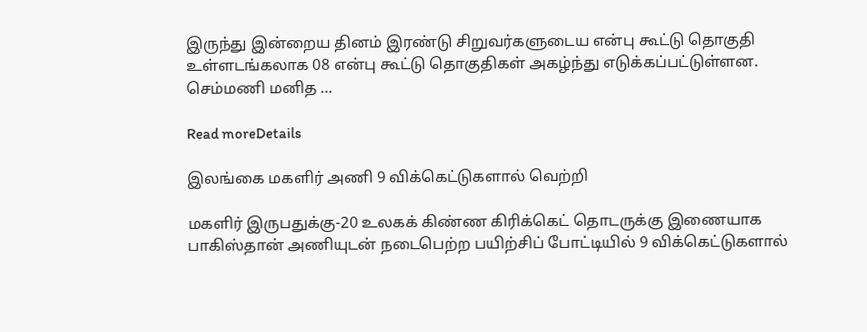இருந்து இன்றைய தினம் இரண்டு சிறுவர்களுடைய என்பு கூட்டு தொகுதி உள்ளடங்கலாக 08 என்பு கூட்டு தொகுதிகள் அகழ்ந்து எடுக்கப்பட்டுள்ளன. செம்மணி மனித ...

Read moreDetails

இலங்கை மகளிர் அணி 9 விக்கெட்டுகளால் வெற்றி

மகளிர் இருபதுக்கு-20 உலகக் கிண்ண கிரிக்கெட் தொடருக்கு இணையாக பாகிஸ்தான் அணியுடன் நடைபெற்ற பயிற்சிப் போட்டியில் 9 விக்கெட்டுகளால்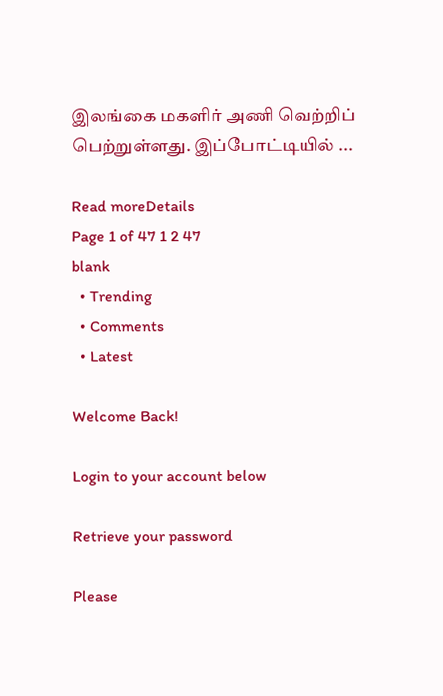இலங்கை மகளிர் அணி வெற்றிப் பெற்றுள்ளது. இப்போட்டியில் ...

Read moreDetails
Page 1 of 47 1 2 47
blank
  • Trending
  • Comments
  • Latest

Welcome Back!

Login to your account below

Retrieve your password

Please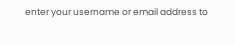enter your username or email address to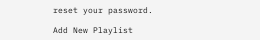reset your password.

Add New Playlist